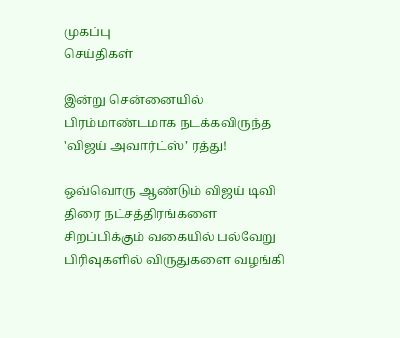முகப்பு
செய்திகள்

இன்று சென்னையில் பிரம்மாண்டமாக நடக்கவிருந்த 'விஜய் அவார்ட்ஸ்’ ரத்து!

ஒவ்வொரு ஆண்டும் விஜய் டிவி திரை நட்சத்திரங்களை சிறப்பிக்கும் வகையில் பல்வேறு பிரிவுகளில் விருதுகளை வழங்கி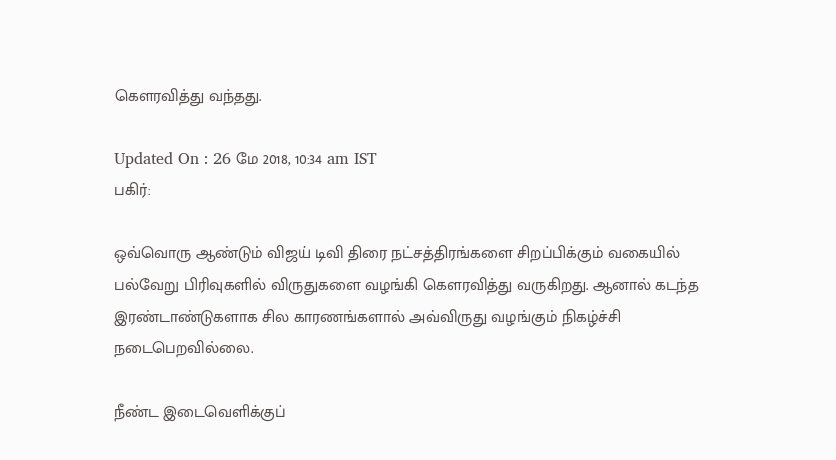கெளரவித்து வந்தது.

Updated On : 26 மே 2018, 10:34 am IST
பகிர்:

ஒவ்வொரு ஆண்டும் விஜய் டிவி திரை நட்சத்திரங்களை சிறப்பிக்கும் வகையில் பல்வேறு பிரிவுகளில் விருதுகளை வழங்கி கெளரவித்து வருகிறது. ஆனால் கடந்த இரண்டாண்டுகளாக சில காரணங்களால் அவ்விருது வழங்கும் நிகழ்ச்சி நடைபெறவில்லை.

நீண்ட இடைவெளிக்குப்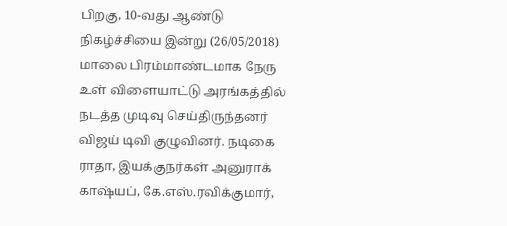பிறகு, 10-வது ஆண்டு நிகழ்ச்சியை இன்று (26/05/2018) மாலை பிரம்மாண்டமாக நேரு உள் விளையாட்டு அரங்கத்தில் நடத்த முடிவு செய்திருந்தனர் விஜய் டிவி குழுவினர். நடிகை ராதா, இயக்குநர்கள் அனுராக் காஷ்யப், கே.எஸ்.ரவிக்குமார்,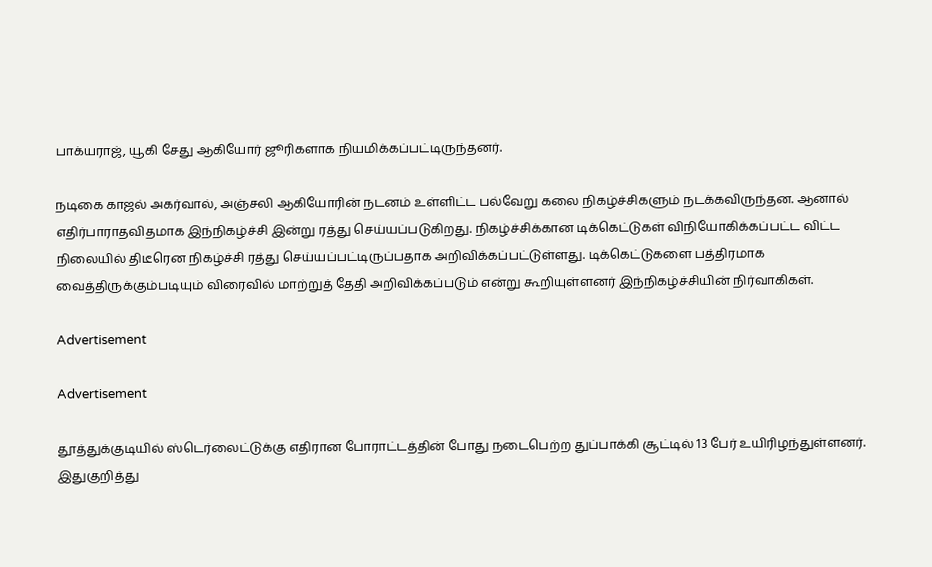பாக்யராஜ், யூகி சேது ஆகியோர் ஜூரிகளாக நியமிக்கப்பட்டிருந்தனர்.

நடிகை காஜல் அகர்வால், அஞ்சலி ஆகியோரின் நடனம் உள்ளிட்ட பல்வேறு கலை நிகழ்ச்சிகளும் நடக்கவிருந்தன. ஆனால் எதிர்பாராதவிதமாக இந்நிகழ்ச்சி இன்று ரத்து செய்யப்படுகிறது. நிகழ்ச்சிக்கான டிக்கெட்டுகள் விநியோகிக்கப்பட்ட விட்ட நிலையில் திடீரென நிகழ்ச்சி ரத்து செய்யப்பட்டிருப்பதாக அறிவிக்கப்பட்டுள்ளது. டிக்கெட்டுகளை பத்திரமாக வைத்திருக்கும்படியும் விரைவில் மாற்றுத் தேதி அறிவிக்கப்படும் என்று கூறியுள்ளனர் இந்நிகழ்ச்சியின் நிர்வாகிகள்.

Advertisement

Advertisement

தூத்துக்குடியில் ஸ்டெர்லைட்டுக்கு எதிரான போராட்டத்தின் போது நடைபெற்ற துப்பாக்கி சூட்டில் 13 பேர் உயிரிழந்துள்ளனர். இதுகுறித்து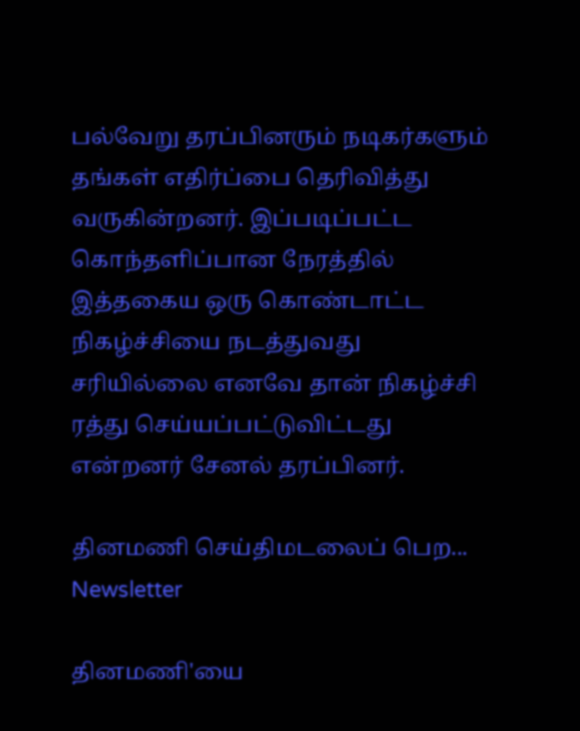பல்வேறு தரப்பினரும் நடிகர்களும் தங்கள் எதிர்ப்பை தெரிவித்து வருகின்றனர். இப்படிப்பட்ட கொந்தளிப்பான நேரத்தில் இத்தகைய ஒரு கொண்டாட்ட நிகழ்ச்சியை நடத்துவது சரியில்லை எனவே தான் நிகழ்ச்சி ரத்து செய்யப்பட்டுவிட்டது என்றனர் சேனல் தரப்பினர்.

தினமணி செய்திமடலைப் பெற... Newsletter

தினமணி'யை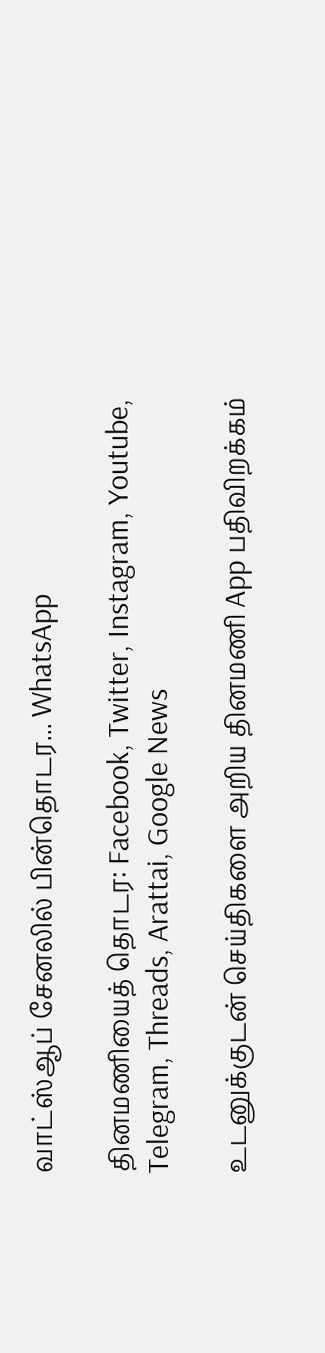வாட்ஸ்ஆப் சேனலில் பின்தொடர... WhatsApp

தினமணியைத் தொடர: Facebook, Twitter, Instagram, Youtube, Telegram, Threads, Arattai, Google News

உடனுக்குடன் செய்திகளை அறிய தினமணி App பதிவிறக்கம்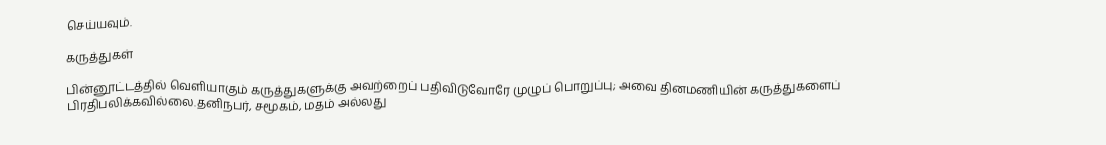செய்யவும்.

கருத்துகள்

பின்னூட்டத்தில் வெளியாகும் கருத்துகளுக்கு அவற்றைப் பதிவிடுவோரே முழுப் பொறுப்பு; அவை தினமணியின் கருத்துகளைப் பிரதிபலிக்கவில்லை.தனிநபர், சமூகம், மதம் அல்லது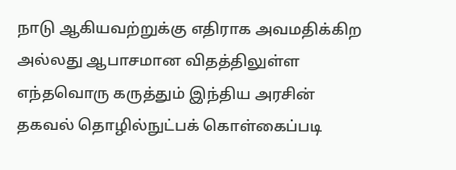நாடு ஆகியவற்றுக்கு எதிராக அவமதிக்கிற அல்லது ஆபாசமான விதத்திலுள்ள எந்தவொரு கருத்தும் இந்திய அரசின் தகவல் தொழில்நுட்பக் கொள்கைப்படி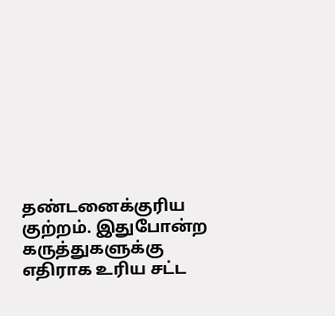தண்டனைக்குரிய குற்றம். இதுபோன்ற கருத்துகளுக்கு எதிராக உரிய சட்ட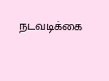நடவடிக்கை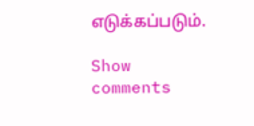எடுக்கப்படும்.

Show comments